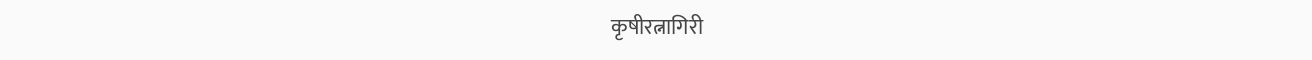कृषीरत्नागिरी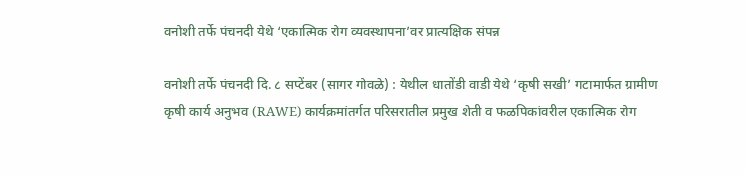वनोशी तर्फे पंचनदी येथे ‘एकात्मिक रोग व्यवस्थापना’वर प्रात्यक्षिक संपन्न

वनोशी तर्फे पंचनदी दि. ८ सप्टेंबर (सागर गोवळे) : येथील धातोंडी वाडी येथे ‘कृषी सखी’ गटामार्फत ग्रामीण कृषी कार्य अनुभव (RAWE) कार्यक्रमांतर्गत परिसरातील प्रमुख शेती व फळपिकांवरील एकात्मिक रोग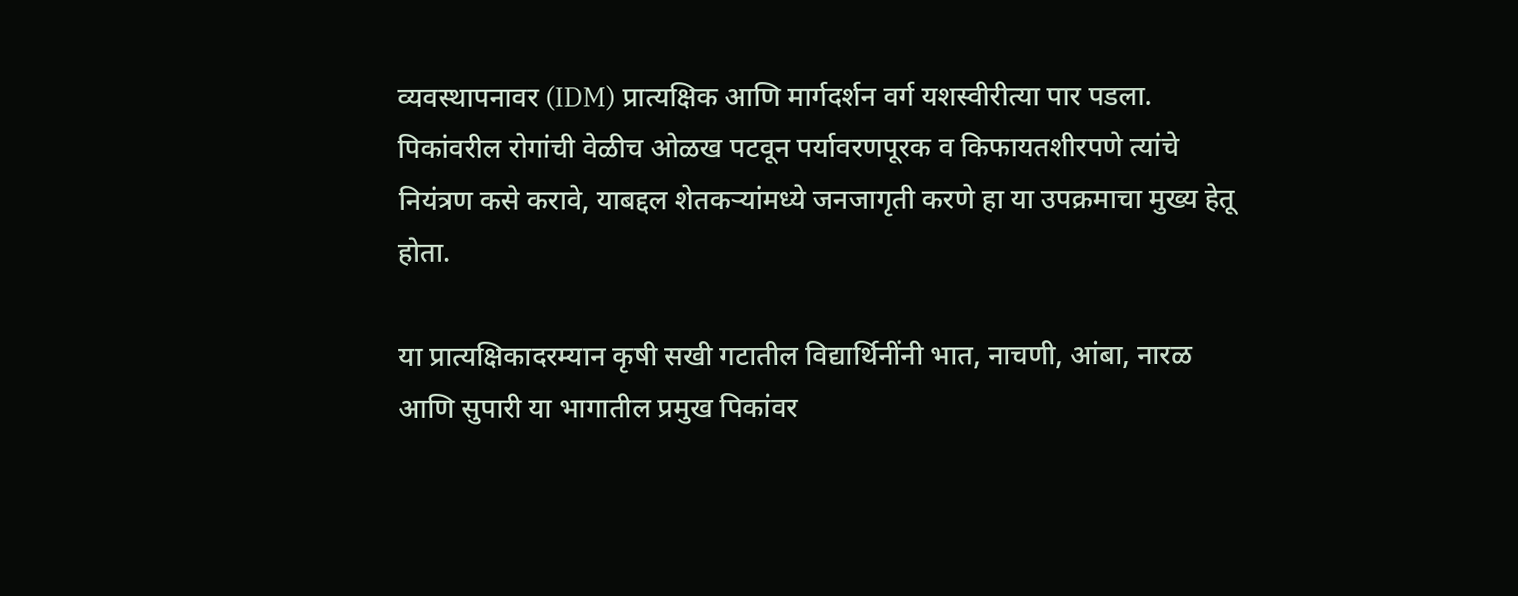व्यवस्थापनावर (IDM) प्रात्यक्षिक आणि मार्गदर्शन वर्ग यशस्वीरीत्या पार पडला. पिकांवरील रोगांची वेळीच ओळख पटवून पर्यावरणपूरक व किफायतशीरपणे त्यांचे नियंत्रण कसे करावे, याबद्दल शेतकऱ्यांमध्ये जनजागृती करणे हा या उपक्रमाचा मुख्य हेतू होता.

या प्रात्यक्षिकादरम्यान कृषी सखी गटातील विद्यार्थिनींनी भात, नाचणी, आंबा, नारळ आणि सुपारी या भागातील प्रमुख पिकांवर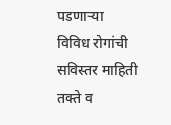पडणाऱ्या विविध रोगांची सविस्तर माहिती तक्ते व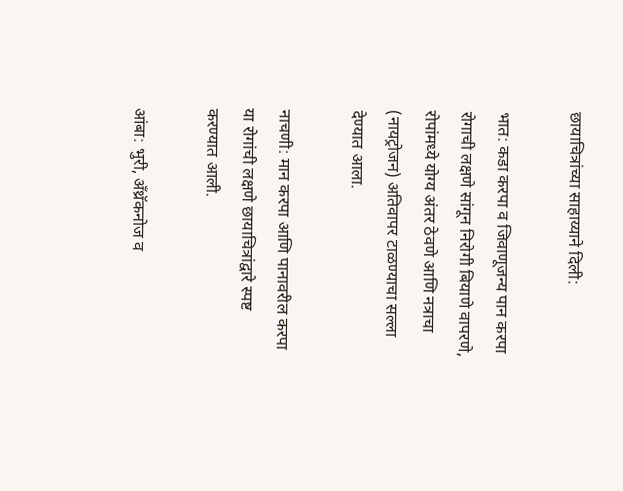छायाचित्रांच्या साहाय्याने दिली:

भात: कडा करपा व जिवाणूजन्य पान करपा रोगाची लक्षणे सांगून निरोगी बियाणे वापरणे, रोपांमध्ये योग्य अंतर ठेवणे आणि नत्राचा (नायट्रोजन) अतिवापर टाळण्याचा सल्ला देण्यात आला.

नाचणी: मान करपा आणि पानावरील करपा या रोगांची लक्षणे छायाचित्रांद्वारे स्पष्ट करण्यात आली.

आंबा: भुरी, अँथ्रॅकनोज व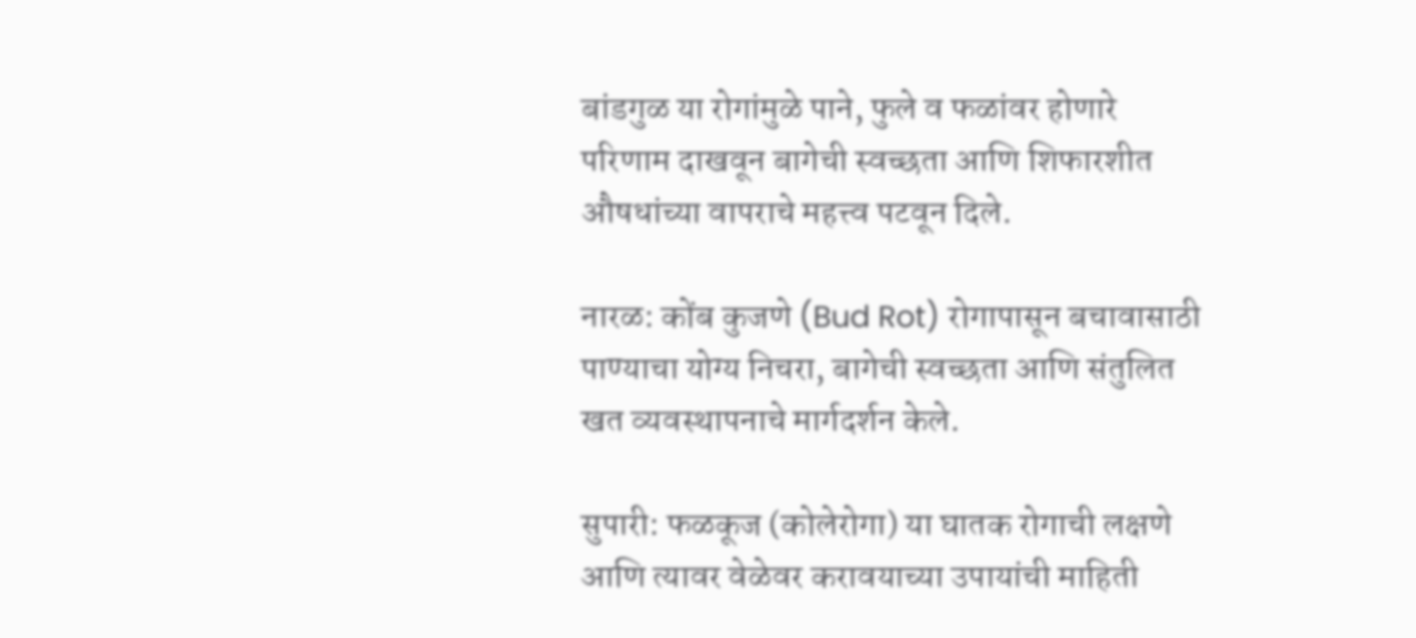बांडगुळ या रोगांमुळे पाने, फुले व फळांवर होणारे परिणाम दाखवून बागेची स्वच्छता आणि शिफारशीत औषधांच्या वापराचे महत्त्व पटवून दिले.

नारळ: कोंब कुजणे (Bud Rot) रोगापासून बचावासाठी पाण्याचा योग्य निचरा, बागेची स्वच्छता आणि संतुलित खत व्यवस्थापनाचे मार्गदर्शन केले.

सुपारी: फळकूज (कोलेरोगा) या घातक रोगाची लक्षणे आणि त्यावर वेळेवर करावयाच्या उपायांची माहिती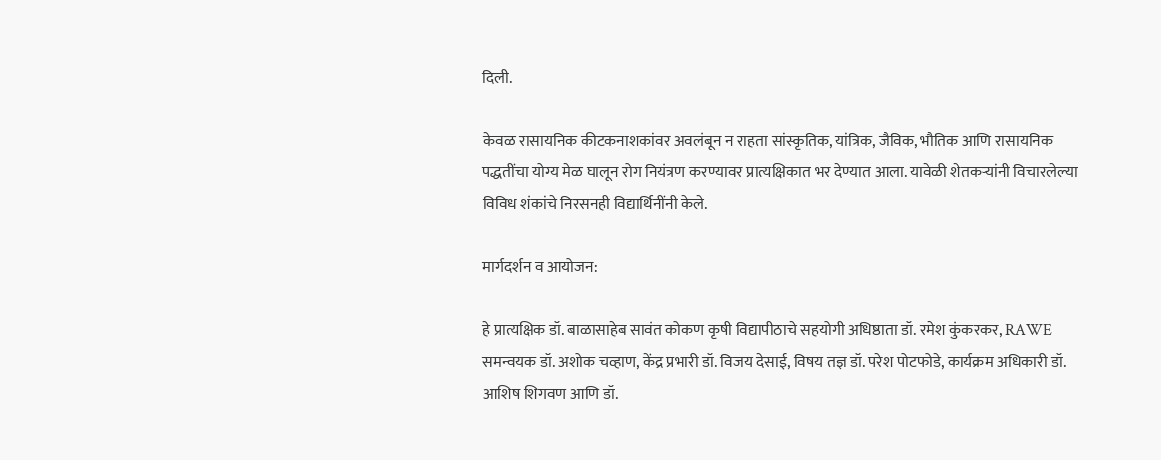दिली.

केवळ रासायनिक कीटकनाशकांवर अवलंबून न राहता सांस्कृतिक, यांत्रिक, जैविक, भौतिक आणि रासायनिक पद्धतींचा योग्य मेळ घालून रोग नियंत्रण करण्यावर प्रात्यक्षिकात भर देण्यात आला. यावेळी शेतकऱ्यांनी विचारलेल्या विविध शंकांचे निरसनही विद्यार्थिनींनी केले.

मार्गदर्शन व आयोजन:

हे प्रात्यक्षिक डॉ. बाळासाहेब सावंत कोकण कृषी विद्यापीठाचे सहयोगी अधिष्ठाता डॉ. रमेश कुंकरकर, RAWE समन्वयक डॉ. अशोक चव्हाण, केंद्र प्रभारी डॉ. विजय देसाई, विषय तज्ञ डॉ. परेश पोटफोडे, कार्यक्रम अधिकारी डॉ. आशिष शिगवण आणि डॉ.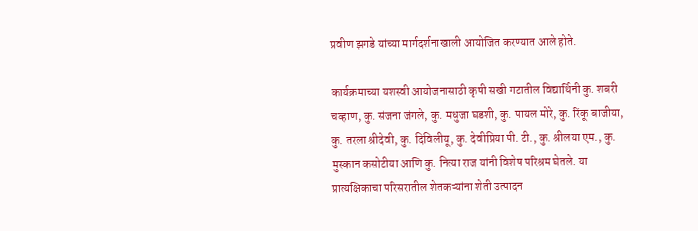प्रवीण झगडे यांच्या मार्गदर्शनाखाली आयोजित करण्यात आले होते.

कार्यक्रमाच्या यशस्वी आयोजनासाठी कृषी सखी गटातील विद्यार्थिनी कु. शबरी चव्हाण, कु. संजना जंगले, कु. मधुजा घडशी, कु. पायल मोरे, कु. रिंकू बाजीया, कु. तरला श्रीदेवी, कु. दिविलीयू, कु. देवीप्रिया पी. टी., कु. श्रीलया एम., कु. मुस्कान कसोटीया आणि कु. नित्या राज यांनी विशेष परिश्रम घेतले. या प्रात्यक्षिकाचा परिसरातील शेतकऱ्यांना शेती उत्पादन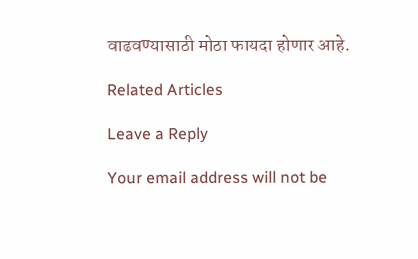वाढवण्यासाठी मोठा फायदा होणार आहे.

Related Articles

Leave a Reply

Your email address will not be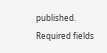published. Required fields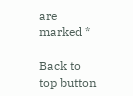are marked *

Back to top button